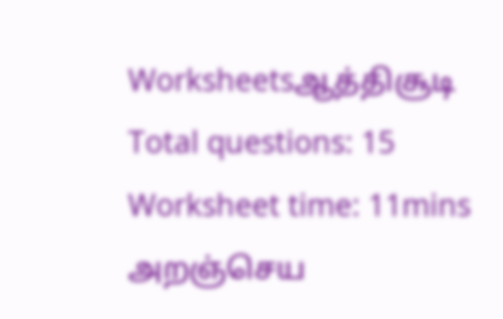Worksheetsஆத்திசூடி
Total questions: 15
Worksheet time: 11mins
அறஞ்செய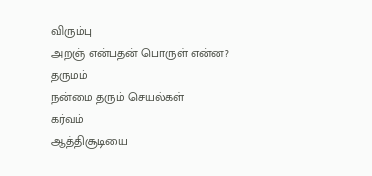விரும்பு
அறஞ் என்பதன் பொருள் என்ன?
தருமம்
நன்மை தரும் செயல்கள்
கர்வம்
ஆத்திசூடியை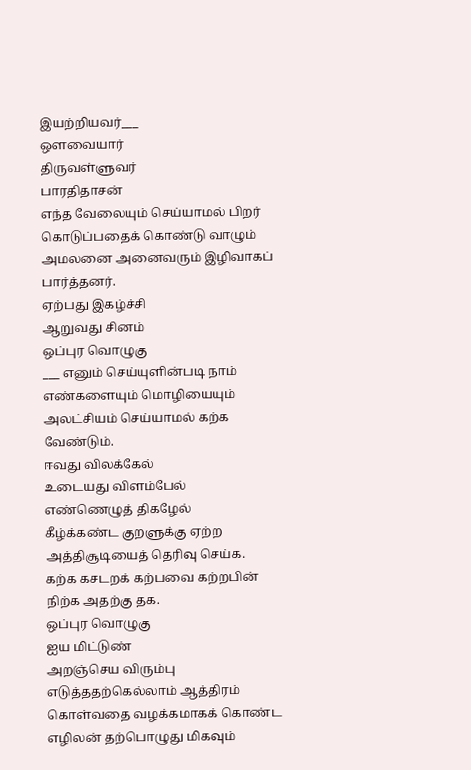இயற்றியவர்___
ஔவையார்
திருவள்ளுவர்
பாரதிதாசன்
எந்த வேலையும் செய்யாமல் பிறர் கொடுப்பதைக் கொண்டு வாழும் அமலனை அனைவரும் இழிவாகப் பார்த்தனர்.
ஏற்பது இகழ்ச்சி
ஆறுவது சினம்
ஒப்புர வொழுகு
___ எனும் செய்யுளின்படி நாம் எண்களையும் மொழியையும் அலட்சியம் செய்யாமல் கற்க வேண்டும்.
ஈவது விலக்கேல்
உடையது விளம்பேல்
எண்ணெழுத் திகழேல்
கீழ்க்கண்ட குறளுக்கு ஏற்ற அத்திசூடியைத் தெரிவு செய்க.
கற்க கசடறக் கற்பவை கற்றபின்
நிற்க அதற்கு தக.
ஒப்புர வொழுகு
ஐய மிட்டுண்
அறஞ்செய விரும்பு
எடுத்ததற்கெல்லாம் ஆத்திரம் கொள்வதை வழக்கமாகக் கொண்ட எழிலன் தற்பொழுது மிகவும்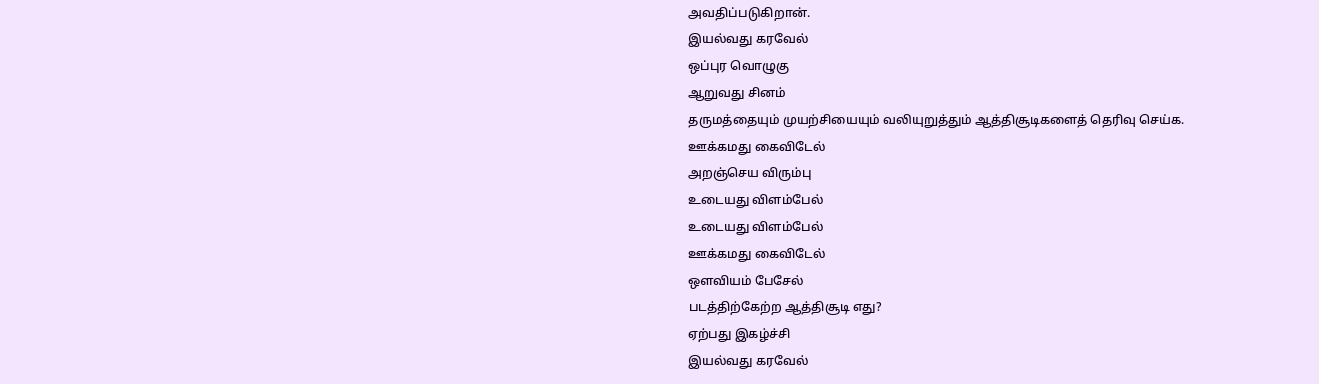அவதிப்படுகிறான்.
இயல்வது கரவேல்
ஒப்புர வொழுகு
ஆறுவது சினம்
தருமத்தையும் முயற்சியையும் வலியுறுத்தும் ஆத்திசூடிகளைத் தெரிவு செய்க.
ஊக்கமது கைவிடேல்
அறஞ்செய விரும்பு
உடையது விளம்பேல்
உடையது விளம்பேல்
ஊக்கமது கைவிடேல்
ஔவியம் பேசேல்
படத்திற்கேற்ற ஆத்திசூடி எது?
ஏற்பது இகழ்ச்சி
இயல்வது கரவேல்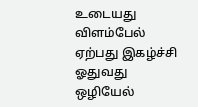உடையது விளம்பேல்
ஏற்பது இகழ்ச்சி
ஓதுவது ஒழியேல்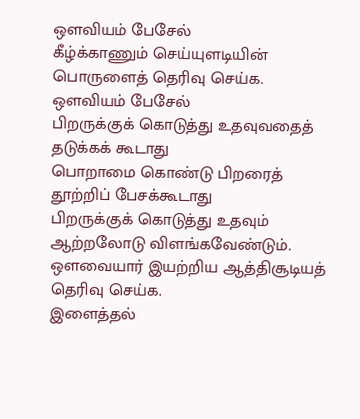ஔவியம் பேசேல்
கீழ்க்காணும் செய்யுளடியின் பொருளைத் தெரிவு செய்க.
ஔவியம் பேசேல்
பிறருக்குக் கொடுத்து உதவுவதைத் தடுக்கக் கூடாது
பொறாமை கொண்டு பிறரைத் தூற்றிப் பேசக்கூடாது
பிறருக்குக் கொடுத்து உதவும் ஆற்றலோடு விளங்கவேண்டும்.
ஔவையார் இயற்றிய ஆத்திசூடியத் தெரிவு செய்க.
இளைத்தல்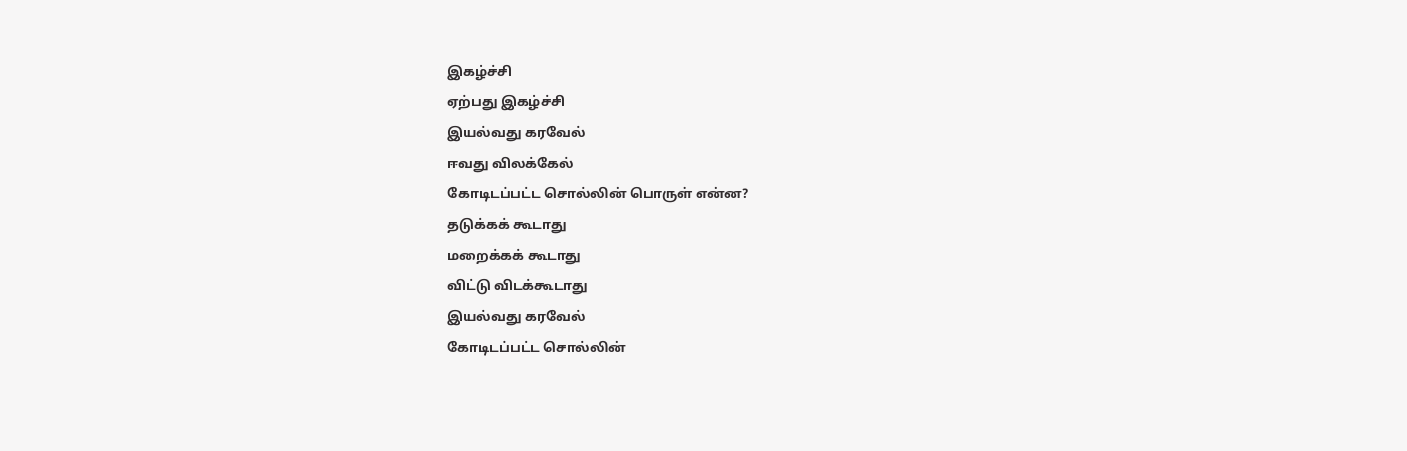இகழ்ச்சி
ஏற்பது இகழ்ச்சி
இயல்வது கரவேல்
ஈவது விலக்கேல்
கோடிடப்பட்ட சொல்லின் பொருள் என்ன?
தடுக்கக் கூடாது
மறைக்கக் கூடாது
விட்டு விடக்கூடாது
இயல்வது கரவேல்
கோடிடப்பட்ட சொல்லின்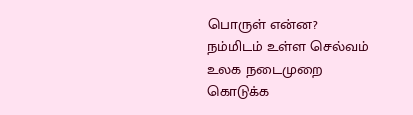பொருள் என்ன?
நம்மிடம் உள்ள செல்வம்
உலக நடைமுறை
கொடுக்க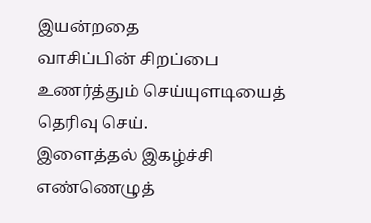இயன்றதை
வாசிப்பின் சிறப்பை உணர்த்தும் செய்யுளடியைத் தெரிவு செய்.
இளைத்தல் இகழ்ச்சி
எண்ணெழுத்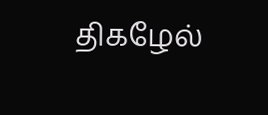திகழேல்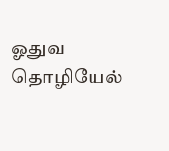ஓதுவ தொழியேல்